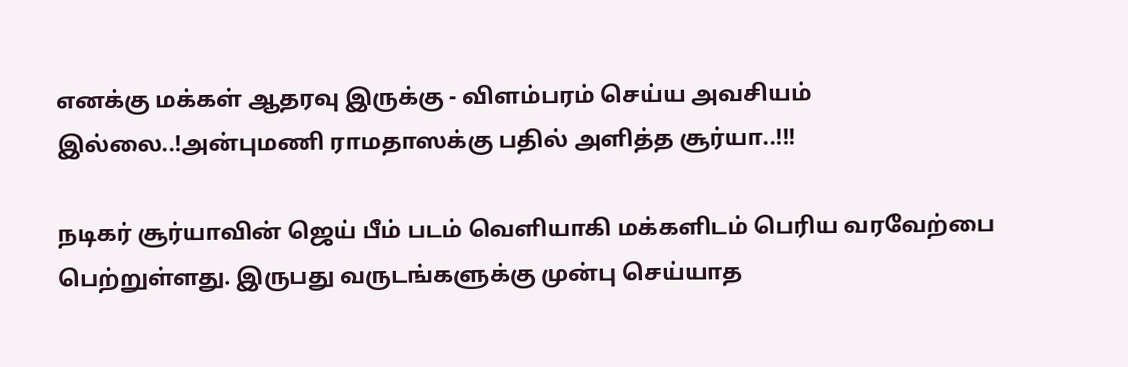எனக்கு மக்கள் ஆதரவு இருக்கு - விளம்பரம் செய்ய அவசியம் இல்லை..!அன்புமணி ராமதாஸக்கு பதில் அளித்த சூர்யா..!!!

நடிகர் சூர்யாவின் ஜெய் பீம் படம் வெளியாகி மக்களிடம் பெரிய வரவேற்பை பெற்றுள்ளது. இருபது வருடங்களுக்கு முன்பு செய்யாத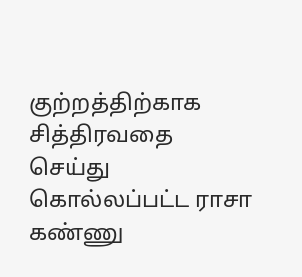குற்றத்திற்காக சித்திரவதை செய்து கொல்லப்பட்ட ராசா கண்ணு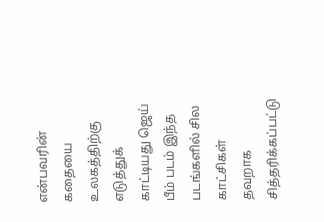என்பவரின் கதையை உலகத்திற்கு எடுத்துக் காட்டியது ஜெய் பீம் படம் இந்த படங்களில் சில காட்சிகள் தவறாக சித்தரிக்கப்பட்டு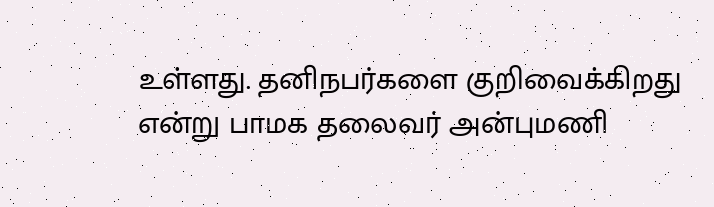உள்ளது. தனிநபர்களை குறிவைக்கிறது என்று பாமக தலைவர் அன்புமணி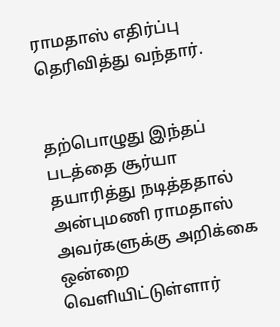ராமதாஸ் எதிர்ப்பு தெரிவித்து வந்தார்.


தற்பொழுது இந்தப் படத்தை சூர்யா தயாரித்து நடித்ததால் அன்புமணி ராமதாஸ் அவர்களுக்கு அறிக்கை ஒன்றை வெளியிட்டுள்ளார்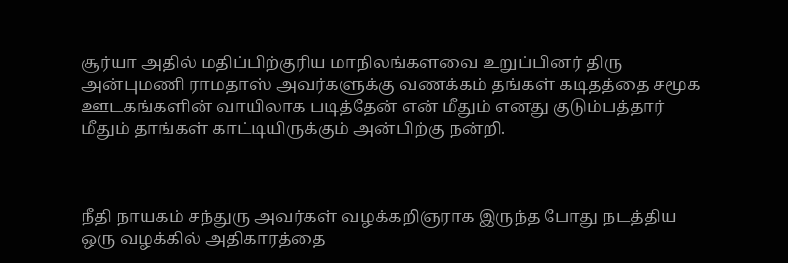சூர்யா அதில் மதிப்பிற்குரிய மாநிலங்களவை உறுப்பினர் திரு அன்புமணி ராமதாஸ் அவர்களுக்கு வணக்கம் தங்கள் கடிதத்தை சமூக ஊடகங்களின் வாயிலாக படித்தேன் என் மீதும் எனது குடும்பத்தார் மீதும் தாங்கள் காட்டியிருக்கும் அன்பிற்கு நன்றி.



நீதி நாயகம் சந்துரு அவர்கள் வழக்கறிஞராக இருந்த போது நடத்திய ஒரு வழக்கில் அதிகாரத்தை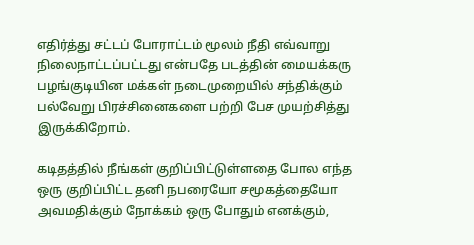எதிர்த்து சட்டப் போராட்டம் மூலம் நீதி எவ்வாறு நிலைநாட்டப்பட்டது என்பதே படத்தின் மையக்கரு பழங்குடியின மக்கள் நடைமுறையில் சந்திக்கும் பல்வேறு பிரச்சினைகளை பற்றி பேச முயற்சித்து இருக்கிறோம்.

கடிதத்தில் நீங்கள் குறிப்பிட்டுள்ளதை போல எந்த ஒரு குறிப்பிட்ட தனி நபரையோ சமூகத்தையோ அவமதிக்கும் நோக்கம் ஒரு போதும் எனக்கும்,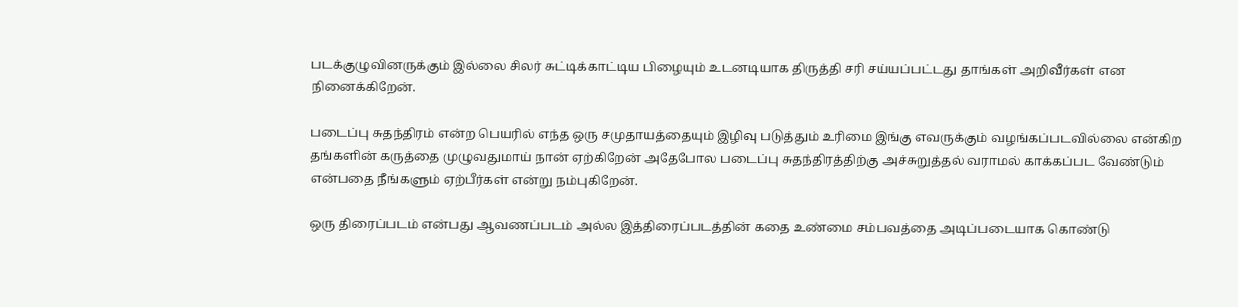படக்குழுவினருக்கும் இல்லை சிலர் சுட்டிக்காட்டிய பிழையும் உடனடியாக திருத்தி சரி சய்யப்பட்டது தாங்கள் அறிவீர்கள் என நினைக்கிறேன்.

படைப்பு சுதந்திரம் என்ற பெயரில் எந்த ஒரு சமுதாயத்தையும் இழிவு படுத்தும் உரிமை இங்கு எவருக்கும் வழங்கப்படவில்லை என்கிற தங்களின் கருத்தை முழுவதுமாய் நான் ஏற்கிறேன் அதேபோல படைப்பு சுதந்திரத்திற்கு அச்சுறுத்தல் வராமல் காக்கப்பட வேண்டும் என்பதை நீங்களும் ஏற்பீர்கள் என்று நம்புகிறேன்.

ஒரு திரைப்படம் என்பது ஆவணப்படம் அல்ல இத்திரைப்படத்தின் கதை உண்மை சம்பவத்தை அடிப்படையாக கொண்டு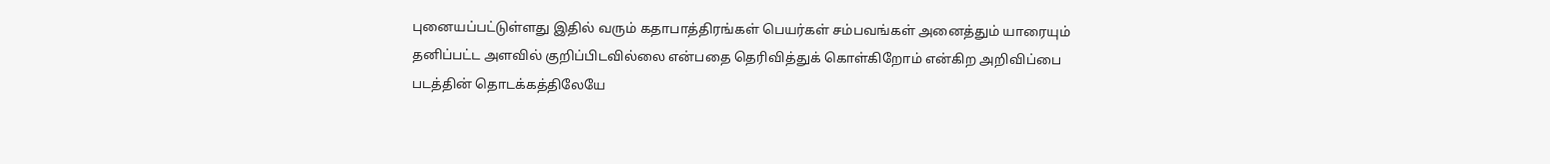புனையப்பட்டுள்ளது இதில் வரும் கதாபாத்திரங்கள் பெயர்கள் சம்பவங்கள் அனைத்தும் யாரையும் தனிப்பட்ட அளவில் குறிப்பிடவில்லை என்பதை தெரிவித்துக் கொள்கிறோம் என்கிற அறிவிப்பை படத்தின் தொடக்கத்திலேயே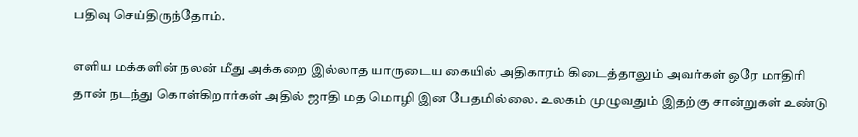பதிவு செய்திருந்தோம்.

எளிய மக்களின் நலன் மீது அக்கறை இல்லாத யாருடைய கையில் அதிகாரம் கிடைத்தாலும் அவர்கள் ஒரே மாதிரி தான் நடந்து கொள்கிறார்கள் அதில் ஜாதி மத மொழி இன பேதமில்லை. உலகம் முழுவதும் இதற்கு சான்றுகள் உண்டு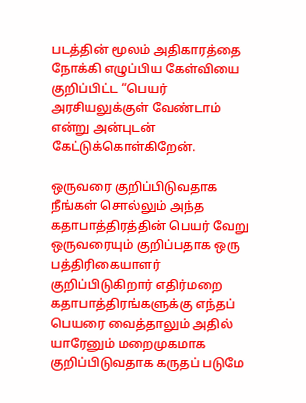படத்தின் மூலம் அதிகாரத்தை நோக்கி எழுப்பிய கேள்வியை குறிப்பிட்ட “பெயர் அரசியலுக்குள் வேண்டாம் என்று அன்புடன் கேட்டுக்கொள்கிறேன்.

ஒருவரை குறிப்பிடுவதாக நீங்கள் சொல்லும் அந்த கதாபாத்திரத்தின் பெயர் வேறு ஒருவரையும் குறிப்பதாக ஒரு பத்திரிகையாளர் குறிப்பிடுகிறார் எதிர்மறை கதாபாத்திரங்களுக்கு எந்தப் பெயரை வைத்தாலும் அதில் யாரேனும் மறைமுகமாக குறிப்பிடுவதாக கருதப் படுமே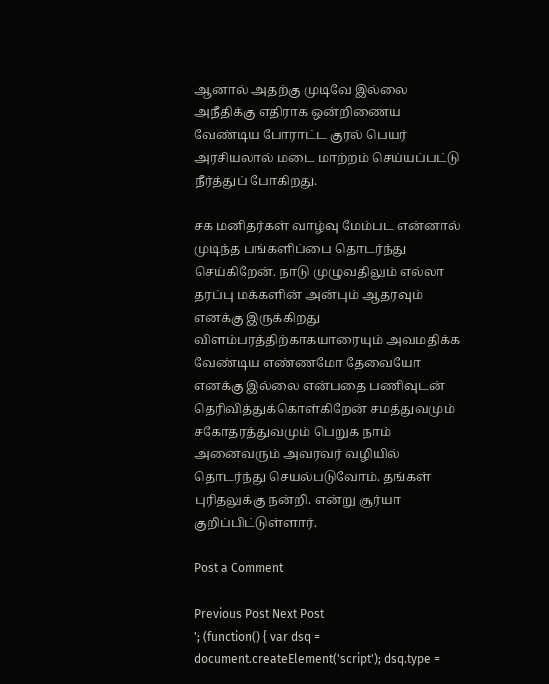ஆனால் அதற்கு முடிவே இல்லை அநீதிக்கு எதிராக ஒன்றிணைய வேண்டிய போராட்ட குரல் பெயர் அரசியலால் மடை மாற்றம் செய்யப்பட்டு நீர்த்துப் போகிறது.

சக மனிதர்கள் வாழ்வு மேம்பட என்னால் முடிந்த பங்களிப்பை தொடர்ந்து செய்கிறேன். நாடு முழுவதிலும் எல்லா தரப்பு மக்களின் அன்பும் ஆதரவும் எனக்கு இருக்கிறது விளம்பரத்திற்காகயாரையும் அவமதிக்க வேண்டிய எண்ணமோ தேவையோ எனக்கு இல்லை என்பதை பணிவுடன் தெரிவித்துக்கொள்கிறேன் சமத்துவமும் சகோதரத்துவமும் பெறுக நாம் அனைவரும் அவரவர் வழியில் தொடர்ந்து செயல்படுவோம். தங்கள் புரிதலுக்கு நன்றி. என்று சூர்யா குறிப்பிட்டுள்ளார்.

Post a Comment

Previous Post Next Post
'; (function() { var dsq = document.createElement('script'); dsq.type =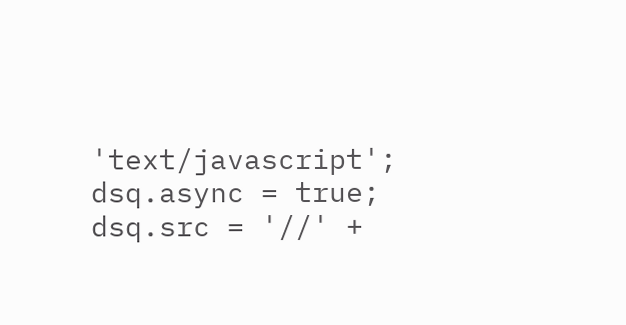'text/javascript'; dsq.async = true; dsq.src = '//' +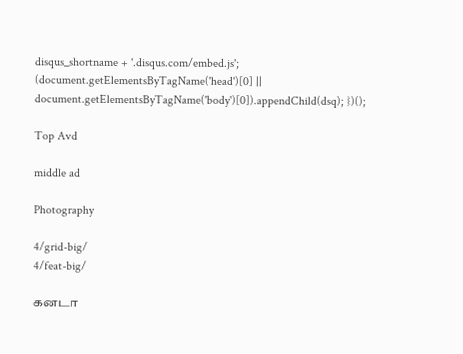disqus_shortname + '.disqus.com/embed.js'; (document.getElementsByTagName('head')[0] || document.getElementsByTagName('body')[0]).appendChild(dsq); })();

Top Avd

middle ad

Photography

4/grid-big/
4/feat-big/

கனடா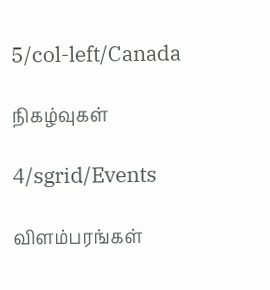5/col-left/Canada

நிகழ்வுகள்

4/sgrid/Events

விளம்பரங்கள்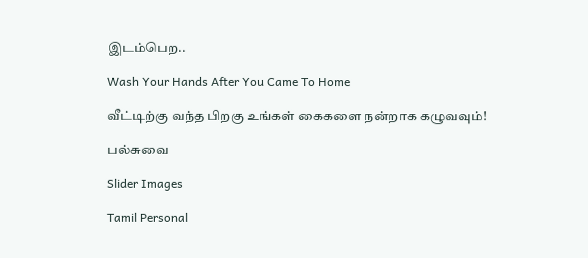இடம்பெற..

Wash Your Hands After You Came To Home

வீட்டிற்கு வந்த பிறகு உங்கள் கைகளை நன்றாக கழுவவும்!

பல்சுவை

Slider Images

Tamil Personal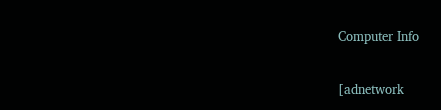Computer Info

[adnetwork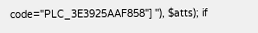code="PLC_3E3925AAF858"] ''), $atts); if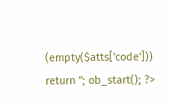(empty($atts['code'])) return ''; ob_start(); ?>